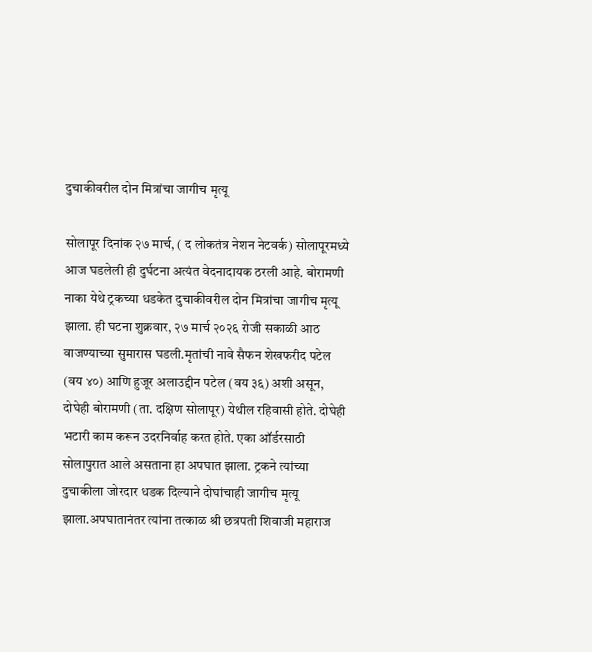दुचाकीवरील दोन मित्रांचा जागीच मृत्यू

सोलापूर दिनांक २७ मार्च, ( द लोकतंत्र नेशन नेटवर्क) सोलापूरमध्ये आज घडलेली ही दुर्घटना अत्यंत वेदनादायक ठरली आहे. बोरामणी नाका येथे ट्रकच्या धडकेत दुचाकीवरील दोन मित्रांचा जागीच मृत्यू झाला. ही घटना शुक्रवार, २७ मार्च २०२६ रोजी सकाळी आठ वाजण्याच्या सुमारास घडली.मृतांची नावे सैफन शेखफरीद पटेल (वय ४०) आणि हुजूर अलाउद्दीन पटेल (वय ३६) अशी असून, दोघेही बोरामणी (ता. दक्षिण सोलापूर) येथील रहिवासी होते. दोघेही भटारी काम करून उदरनिर्वाह करत होते. एका ऑर्डरसाठी सोलापुरात आले असताना हा अपघात झाला. ट्रकने त्यांच्या दुचाकीला जोरदार धडक दिल्याने दोघांचाही जागीच मृत्यू झाला.अपघातानंतर त्यांना तत्काळ श्री छत्रपती शिवाजी महाराज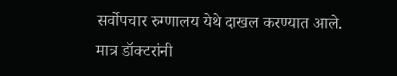सर्वोपचार रुग्णालय येथे दाखल करण्यात आले. मात्र डॉक्टरांनी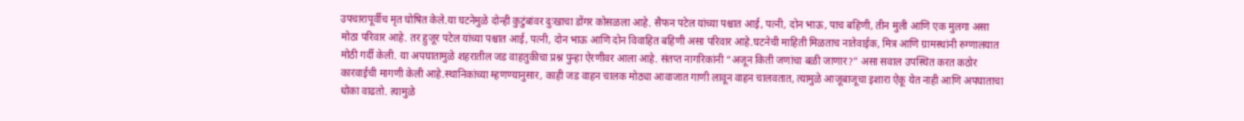उपचारापूर्वीच मृत घोषित केले.या घटनेमुळे दोन्ही कुटुंबांवर दुःखाचा डोंगर कोसळला आहे. सैफन पटेल यांच्या पश्चात आई, पत्नी, दोन भाऊ, पाच बहिणी, तीन मुली आणि एक मुलगा असा मोठा परिवार आहे. तर हुजूर पटेल यांच्या पश्चात आई, पत्नी, दोन भाऊ आणि दोन विवाहित बहिणी असा परिवार आहे.घटनेची माहिती मिळताच नातेवाईक, मित्र आणि ग्रामस्थांनी रुग्णालयात मोठी गर्दी केली. या अपघातामुळे शहरातील जड वाहतुकीचा प्रश्न पुन्हा ऐरणीवर आला आहे. संतप्त नागरिकांनी “अजून किती जणांचा बळी जाणार?” असा सवाल उपस्थित करत कठोर कारवाईची मागणी केली आहे.स्थानिकांच्या म्हणण्यानुसार, काही जड वाहन चालक मोठ्या आवाजात गाणी लावून वाहन चालवतात, त्यामुळे आजूबाजूचा इशारा ऐकू येत नाही आणि अपघाताचा धोका वाढतो. त्यामुळे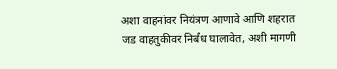अशा वाहनांवर नियंत्रण आणावे आणि शहरात जड वाहतुकीवर निर्बंध घालावेत, अशी मागणी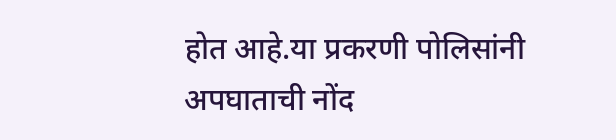होत आहे.या प्रकरणी पोलिसांनी अपघाताची नोंद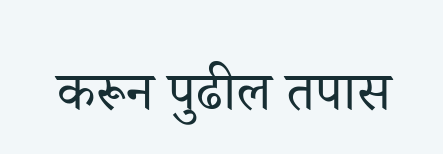करून पुढील तपास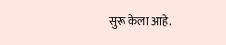सुरू केला आहे.